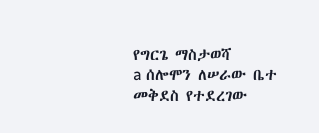የግርጌ ማስታወሻ
a ሰሎሞን ለሠራው ቤተ መቅደስ የተደረገው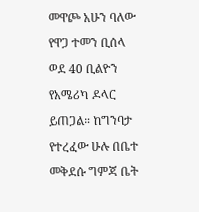መዋጮ አሁን ባለው የዋጋ ተመን ቢሰላ ወደ 40 ቢልዮን የአሜሪካ ዶላር ይጠጋል። ከግንባታ የተረፈው ሁሉ በቤተ መቅደሱ ግምጃ ቤት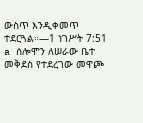ውስጥ እንዲቀመጥ ተደርጓል።—1 ነገሥት 7:51
a ሰሎሞን ለሠራው ቤተ መቅደስ የተደረገው መዋጮ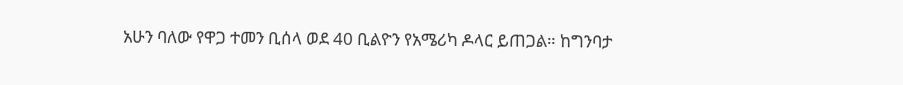አሁን ባለው የዋጋ ተመን ቢሰላ ወደ 40 ቢልዮን የአሜሪካ ዶላር ይጠጋል። ከግንባታ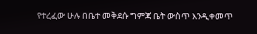የተረፈው ሁሉ በቤተ መቅደሱ ግምጃ ቤት ውስጥ እንዲቀመጥ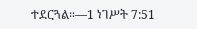ተደርጓል።—1 ነገሥት 7:51